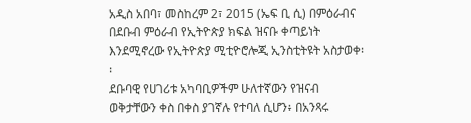አዲስ አበባ፣ መስከረም 2፣ 2015 (ኤፍ ቢ ሲ) በምዕራብና በደቡብ ምዕራብ የኢትዮጵያ ክፍል ዝናቡ ቀጣይነት እንደሚኖረው የኢትዮጵያ ሚቲዮሮሎጂ ኢንስቲትዩት አስታወቀ፡፡
ደቡባዊ የሀገሪቱ አካባቢዎችም ሁለተኛውን የዝናብ ወቅታቸውን ቀስ በቀስ ያገኛሉ የተባለ ሲሆን፥ በአንጻሩ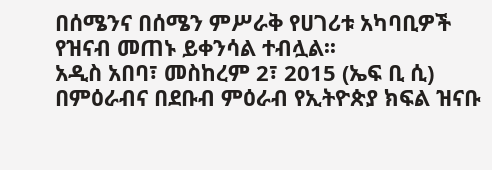በሰሜንና በሰሜን ምሥራቅ የሀገሪቱ አካባቢዎች የዝናብ መጠኑ ይቀንሳል ተብሏል፡፡
አዲስ አበባ፣ መስከረም 2፣ 2015 (ኤፍ ቢ ሲ) በምዕራብና በደቡብ ምዕራብ የኢትዮጵያ ክፍል ዝናቡ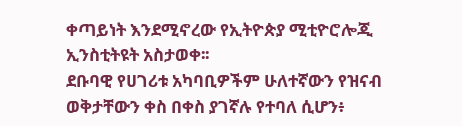ቀጣይነት እንደሚኖረው የኢትዮጵያ ሚቲዮሮሎጂ ኢንስቲትዩት አስታወቀ፡፡
ደቡባዊ የሀገሪቱ አካባቢዎችም ሁለተኛውን የዝናብ ወቅታቸውን ቀስ በቀስ ያገኛሉ የተባለ ሲሆን፥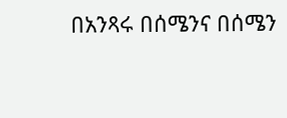በአንጻሩ በሰሜንና በሰሜን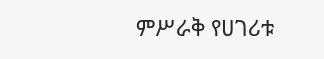ምሥራቅ የሀገሪቱ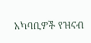አካባቢዎች የዝናብ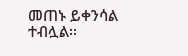መጠኑ ይቀንሳል ተብሏል፡፡